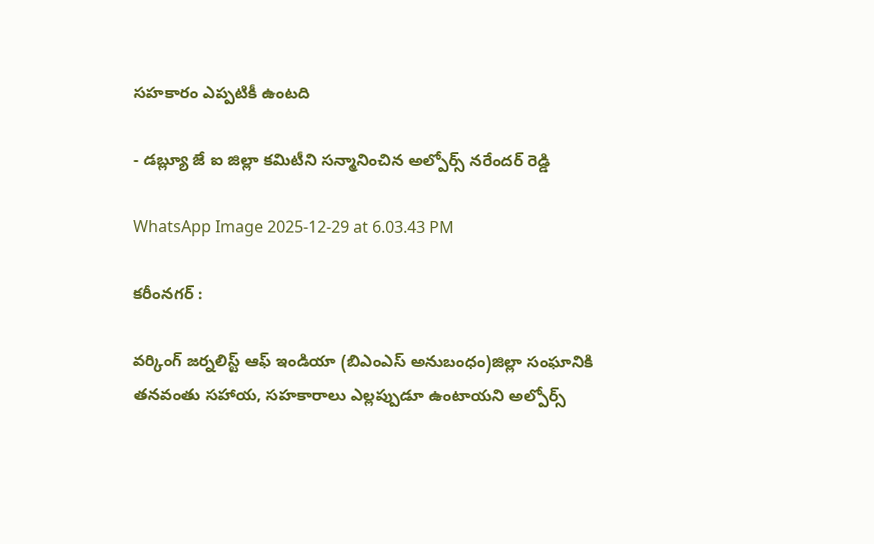సహకారం ఎప్పటికీ ఉంటది

- డబ్ల్యూ జే ఐ జిల్లా కమిటీని సన్మానించిన అల్పోర్స్ నరేందర్ రెడ్డి

WhatsApp Image 2025-12-29 at 6.03.43 PM

కరీంనగర్ :

వర్కింగ్ జర్నలిస్ట్ ఆఫ్ ఇండియా (బిఎంఎస్ అనుబంధం)జిల్లా సంఘానికి తనవంతు సహాయ, సహకారాలు ఎల్లప్పుడూ ఉంటాయని అల్పోర్స్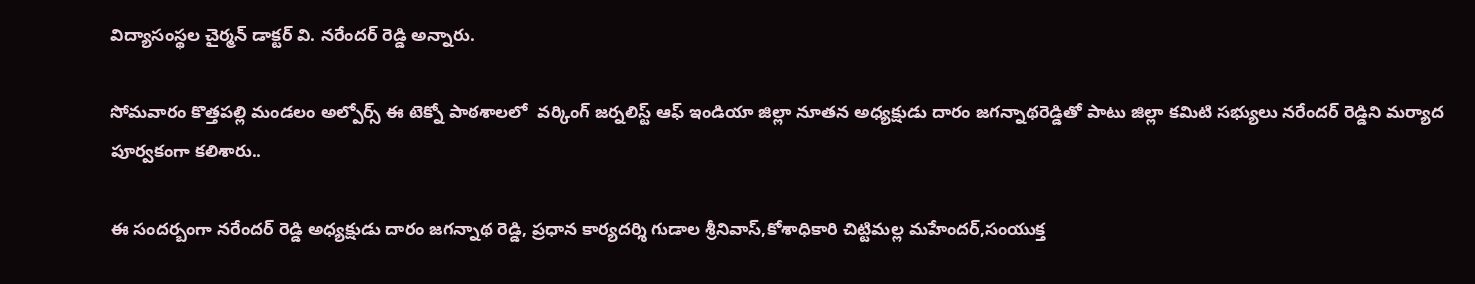విద్యాసంస్థల చైర్మన్ డాక్టర్ వి. నరేందర్ రెడ్డి అన్నారు.

సోమవారం కొత్తపల్లి మండలం అల్పోర్స్ ఈ టెక్నో పాఠశాలలో  వర్కింగ్ జర్నలిస్ట్ ఆఫ్ ఇండియా జిల్లా నూతన అధ్యక్షుడు దారం జగన్నాథరెడ్డితో పాటు జిల్లా కమిటి సభ్యులు నరేందర్ రెడ్డిని మర్యాద పూర్వకంగా కలిశారు..

ఈ సందర్బంగా నరేందర్ రెడ్డి అధ్యక్షుడు దారం జగన్నాథ రెడ్డి, ప్రధాన కార్యదర్శి గుడాల శ్రీనివాస్,కోశాధికారి చిట్టిమల్ల మహేందర్,సంయుక్త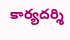కార్యదర్శి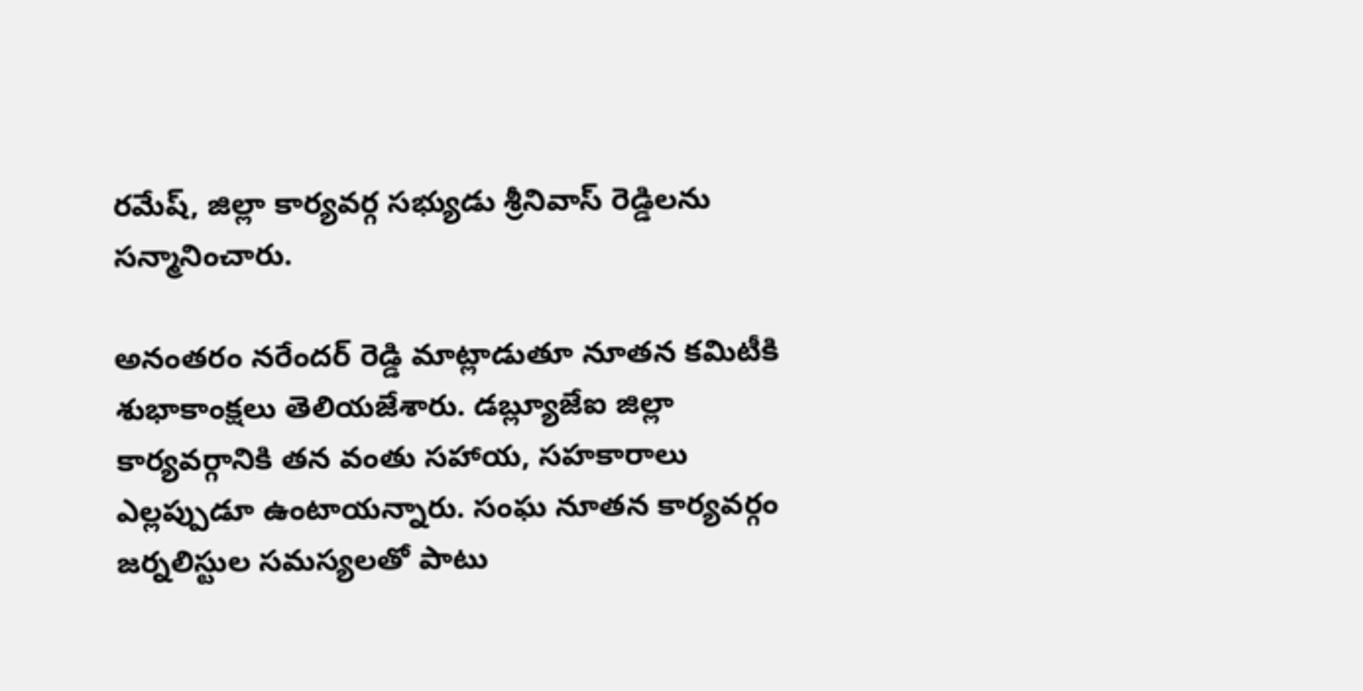రమేష్, జిల్లా కార్యవర్గ సభ్యుడు శ్రీనివాస్ రెడ్డిలను సన్మానించారు.

అనంతరం నరేందర్ రెడ్డి మాట్లాడుతూ నూతన కమిటీకి శుభాకాంక్షలు తెలియజేశారు. డబ్ల్యూజేఐ జిల్లా కార్యవర్గానికి తన వంతు సహాయ, సహకారాలు ఎల్లప్పుడూ ఉంటాయన్నారు. సంఘ నూతన కార్యవర్గం జర్నలిస్టుల సమస్యలతో పాటు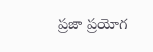ప్రజా ప్రయోగ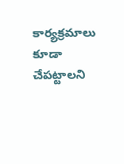కార్యక్రమాలు కూడా చేపట్టాలని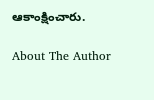ఆకాంక్షించారు.

About The Author